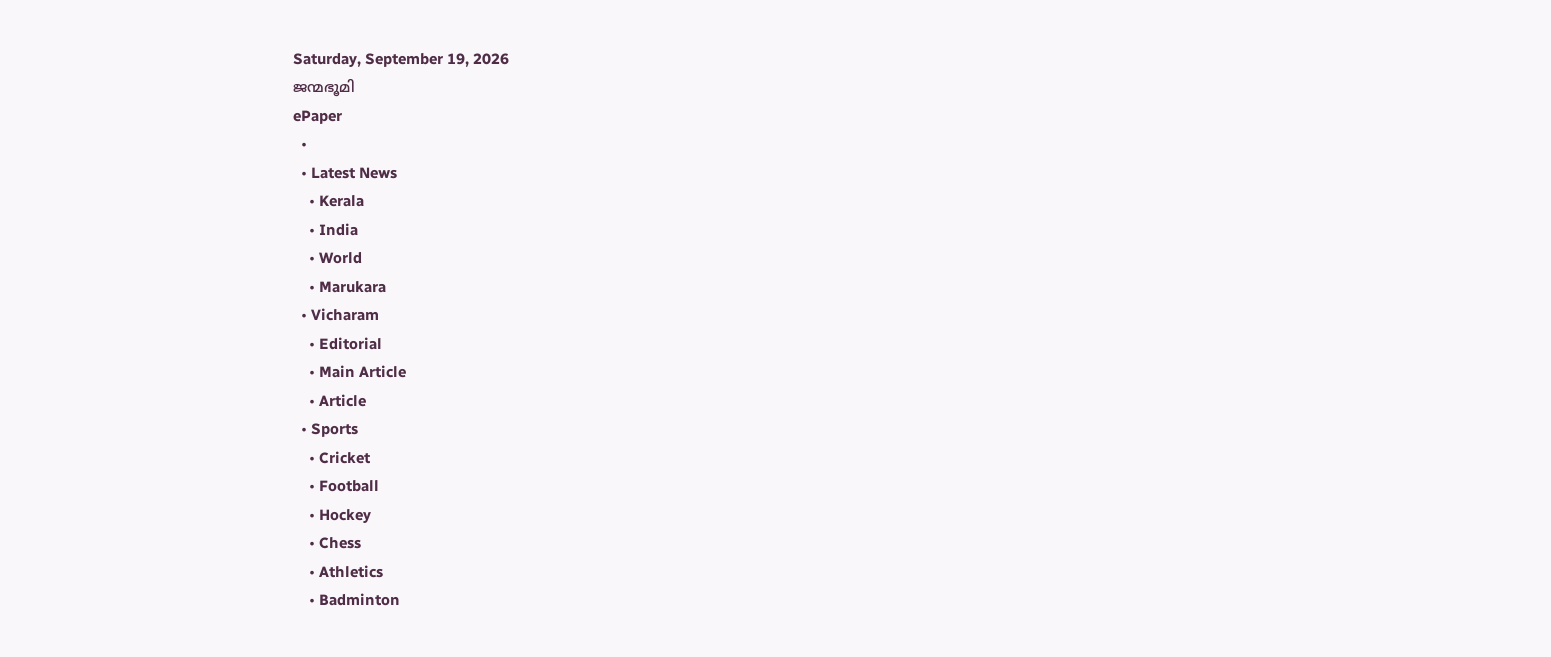Saturday, September 19, 2026
ജന്മഭൂമി
ePaper
  •
  • Latest News
    • Kerala
    • India
    • World
    • Marukara
  • Vicharam
    • Editorial
    • Main Article
    • Article
  • Sports
    • Cricket
    • Football
    • Hockey
    • Chess
    • Athletics
    • Badminton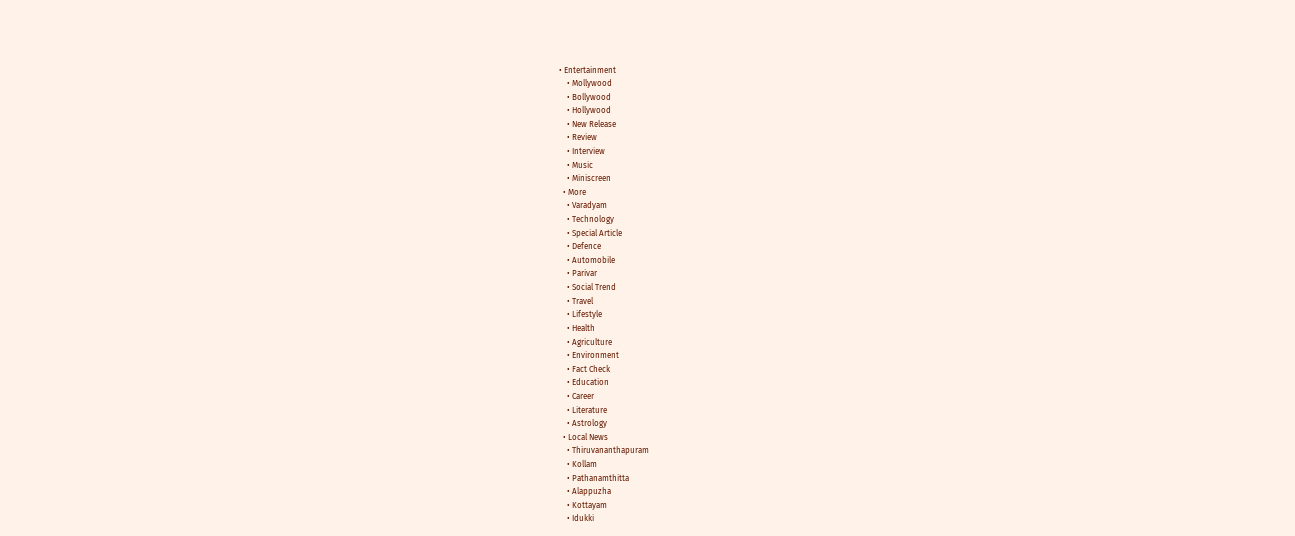• Entertainment
    • Mollywood
    • Bollywood
    • Hollywood
    • New Release
    • Review
    • Interview
    • Music
    • Miniscreen
  • More
    • Varadyam
    • Technology
    • Special Article
    • Defence
    • Automobile
    • Parivar
    • Social Trend
    • Travel
    • Lifestyle
    • Health
    • Agriculture
    • Environment
    • Fact Check
    • Education
    • Career
    • Literature
    • Astrology
  • Local News
    • Thiruvananthapuram
    • Kollam
    • Pathanamthitta
    • Alappuzha
    • Kottayam
    • Idukki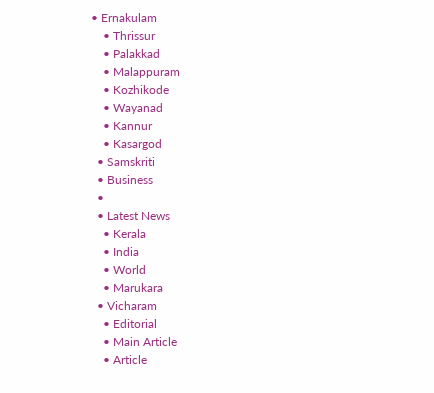• Ernakulam
    • Thrissur
    • Palakkad
    • Malappuram
    • Kozhikode
    • Wayanad
    • Kannur
    • Kasargod
  • Samskriti
  • Business
  •
  • Latest News
    • Kerala
    • India
    • World
    • Marukara
  • Vicharam
    • Editorial
    • Main Article
    • Article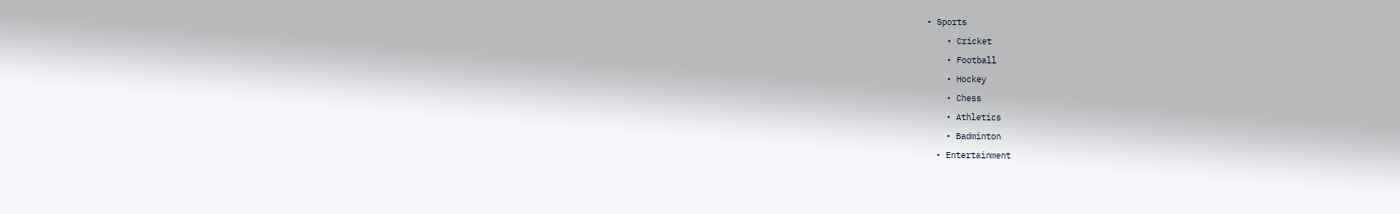• Sports
    • Cricket
    • Football
    • Hockey
    • Chess
    • Athletics
    • Badminton
  • Entertainment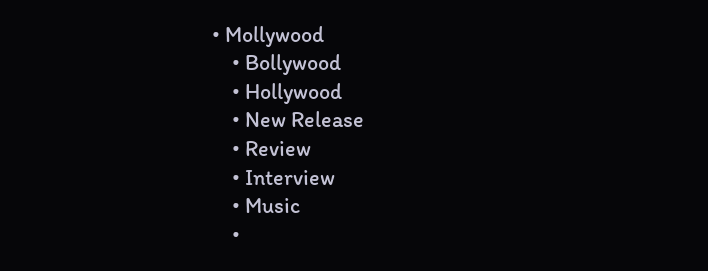• Mollywood
    • Bollywood
    • Hollywood
    • New Release
    • Review
    • Interview
    • Music
    •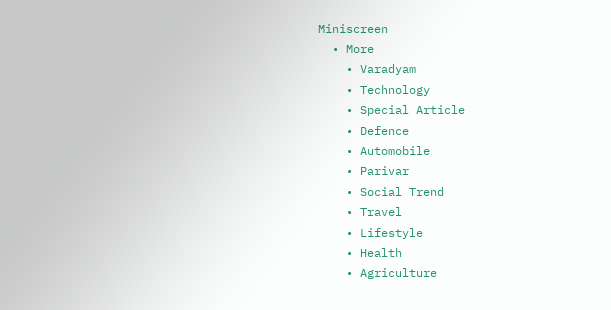Miniscreen
  • More
    • Varadyam
    • Technology
    • Special Article
    • Defence
    • Automobile
    • Parivar
    • Social Trend
    • Travel
    • Lifestyle
    • Health
    • Agriculture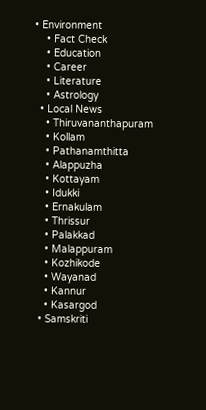• Environment
    • Fact Check
    • Education
    • Career
    • Literature
    • Astrology
  • Local News
    • Thiruvananthapuram
    • Kollam
    • Pathanamthitta
    • Alappuzha
    • Kottayam
    • Idukki
    • Ernakulam
    • Thrissur
    • Palakkad
    • Malappuram
    • Kozhikode
    • Wayanad
    • Kannur
    • Kasargod
  • Samskriti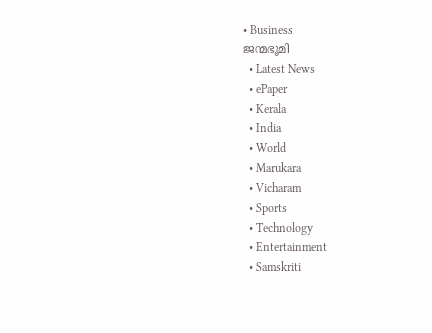• Business
ജന്മഭൂമി
  • Latest News
  • ePaper
  • Kerala
  • India
  • World
  • Marukara
  • Vicharam
  • Sports
  • Technology
  • Entertainment
  • Samskriti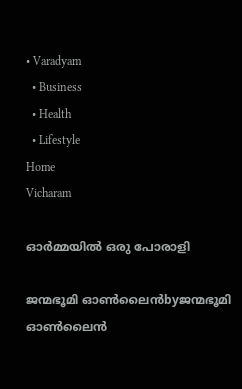• Varadyam
  • Business
  • Health
  • Lifestyle
Home
Vicharam

ഓര്‍മ്മയില്‍ ഒരു പോരാളി

ജന്മഭൂമി ഓണ്‍ലൈന്‍byജന്മഭൂമി ഓണ്‍ലൈന്‍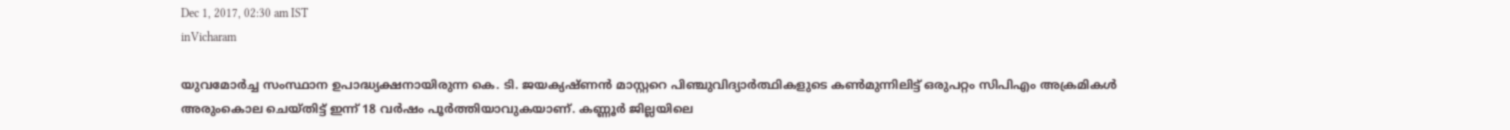Dec 1, 2017, 02:30 am IST
inVicharam

യുവമോര്‍ച്ച സംസ്ഥാന ഉപാദ്ധ്യക്ഷനായിരുന്ന കെ. ടി. ജയക്യഷ്ണന്‍ മാസ്റ്ററെ പിഞ്ചുവിദ്യാര്‍ത്ഥികളുടെ കണ്‍മുന്നിലിട്ട് ഒരുപറ്റം സിപിഎം അക്രമികള്‍ അരുംകൊല ചെയ്തിട്ട് ഇന്ന് 18 വര്‍ഷം പൂര്‍ത്തിയാവുകയാണ്. കണ്ണൂര്‍ ജില്ലയിലെ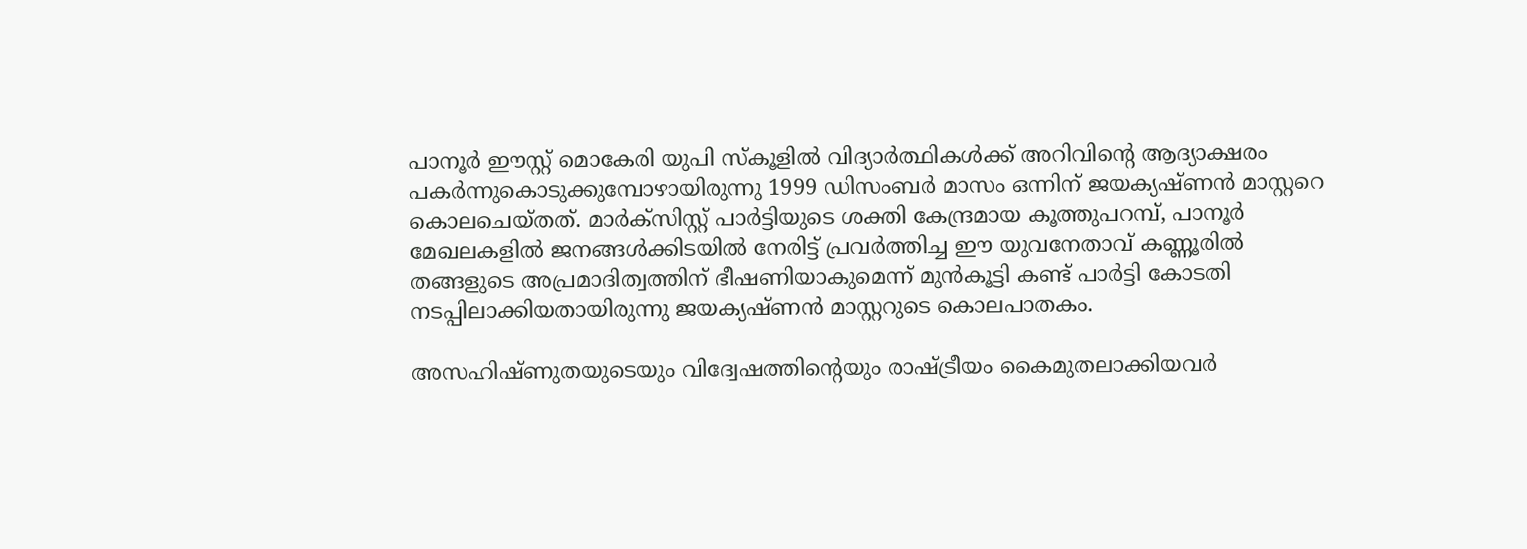പാനൂര്‍ ഈസ്റ്റ് മൊകേരി യുപി സ്‌കൂളില്‍ വിദ്യാര്‍ത്ഥികള്‍ക്ക് അറിവിന്റെ ആദ്യാക്ഷരം പകര്‍ന്നുകൊടുക്കുമ്പോഴായിരുന്നു 1999 ഡിസംബര്‍ മാസം ഒന്നിന് ജയക്യഷ്ണന്‍ മാസ്റ്ററെ കൊലചെയ്തത്. മാര്‍ക്‌സിസ്റ്റ് പാര്‍ട്ടിയുടെ ശക്തി കേന്ദ്രമായ കൂത്തുപറമ്പ്, പാനൂര്‍ മേഖലകളില്‍ ജനങ്ങള്‍ക്കിടയില്‍ നേരിട്ട് പ്രവര്‍ത്തിച്ച ഈ യുവനേതാവ് കണ്ണൂരില്‍ തങ്ങളുടെ അപ്രമാദിത്വത്തിന് ഭീഷണിയാകുമെന്ന് മുന്‍കൂട്ടി കണ്ട് പാര്‍ട്ടി കോടതി നടപ്പിലാക്കിയതായിരുന്നു ജയക്യഷ്ണന്‍ മാസ്റ്ററുടെ കൊലപാതകം.

അസഹിഷ്ണുതയുടെയും വിദ്വേഷത്തിന്റെയും രാഷ്‌ട്രീയം കൈമുതലാക്കിയവര്‍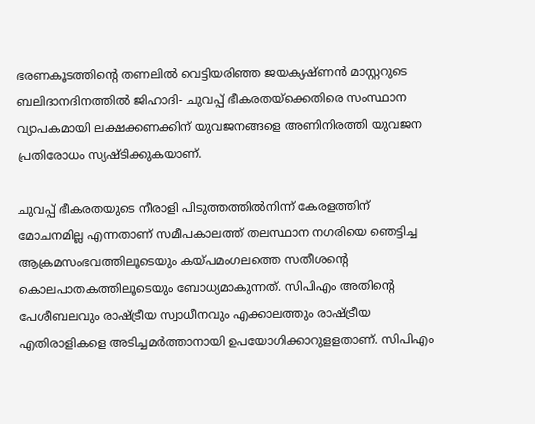ഭരണകൂടത്തിന്റെ തണലില്‍ വെട്ടിയരിഞ്ഞ ജയക്യഷ്ണന്‍ മാസ്റ്ററുടെ ബലിദാനദിനത്തില്‍ ജിഹാദി- ചുവപ്പ് ഭീകരതയ്‌ക്കെതിരെ സംസ്ഥാന വ്യാപകമായി ലക്ഷക്കണക്കിന് യുവജനങ്ങളെ അണിനിരത്തി യുവജന പ്രതിരോധം സ്യഷ്ടിക്കുകയാണ്.

ചുവപ്പ് ഭീകരതയുടെ നീരാളി പിടുത്തത്തില്‍നിന്ന് കേരളത്തിന് മോചനമില്ല എന്നതാണ് സമീപകാലത്ത് തലസ്ഥാന നഗരിയെ ഞെട്ടിച്ച ആക്രമസംഭവത്തിലൂടെയും കയ്‌പമംഗലത്തെ സതീശന്റെ കൊലപാതകത്തിലൂടെയും ബോധ്യമാകുന്നത്. സിപിഎം അതിന്റെ പേശീബലവും രാഷ്‌ട്രീയ സ്വാധീനവും എക്കാലത്തും രാഷ്‌ട്രീയ എതിരാളികളെ അടിച്ചമര്‍ത്താനായി ഉപയോഗിക്കാറുളളതാണ്. സിപിഎം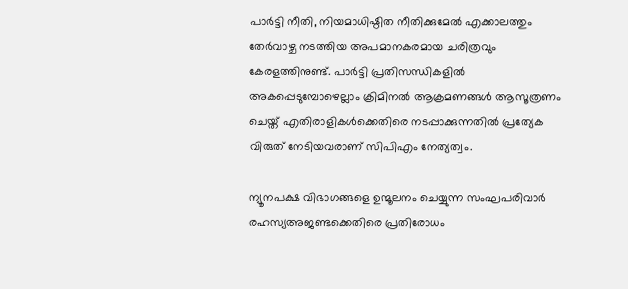പാര്‍ട്ടി നീതി, നിയമാധിഷ്ഠിത നീതിക്കുമേല്‍ എക്കാലത്തും തേര്‍വാഴ്ച നടത്തിയ അപമാനകരമായ ചരിത്രവും കേരളത്തിനുണ്ട്. പാര്‍ട്ടി പ്രതിസന്ധികളില്‍ അകപ്പെടുമ്പോഴെല്ലാം ക്രിമിനല്‍ ആക്രമണങ്ങള്‍ ആസൂത്രണം ചെയ്ത് എതിരാളികള്‍ക്കെതിരെ നടപ്പാക്കുന്നതില്‍ പ്രത്യേക വിരുത് നേടിയവരാണ് സിപിഎം നേത്യത്വം.

ന്യൂനപക്ഷ വിഭാഗങ്ങളെ ഉന്മൂലനം ചെയ്യുന്ന സംഘപരിവാര്‍ രഹസ്യഅജണ്ടക്കെതിരെ പ്രതിരോധം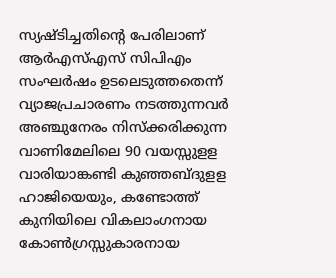സ്യഷ്ടിച്ചതിന്റെ പേരിലാണ് ആര്‍എസ്എസ് സിപിഎം സംഘര്‍ഷം ഉടലെടുത്തതെന്ന് വ്യാജപ്രചാരണം നടത്തുന്നവര്‍ അഞ്ചുനേരം നിസ്‌ക്കരിക്കുന്ന വാണിമേലിലെ 90 വയസ്സുളള വാരിയാങ്കണ്ടി കുഞ്ഞബ്ദുളള ഹാജിയെയും, കണ്ടോത്ത് കുനിയിലെ വികലാംഗനായ കോണ്‍ഗ്രസ്സുകാരനായ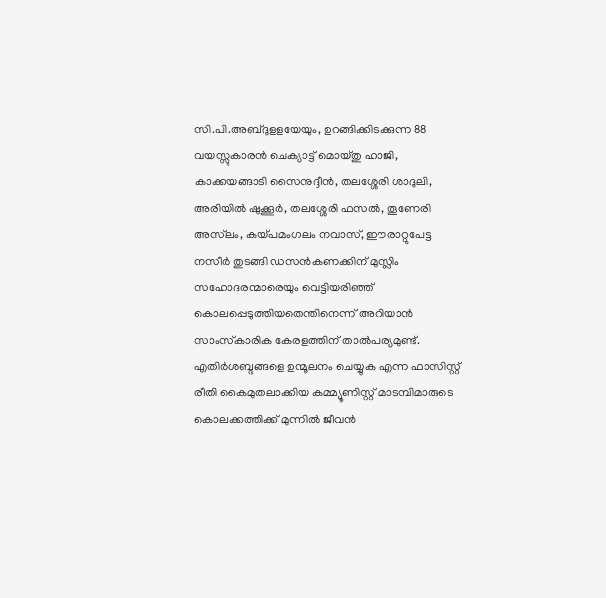സി.പി.അബ്ദുളളയേയും, ഉറങ്ങിക്കിടക്കുന്ന 88 വയസ്സുകാരന്‍ ചെക്യാട്ട് മൊയ്തു ഹാജി, കാക്കയങ്ങാടി സൈനുദ്ദീന്‍, തലശ്ശേരി ശാദുലി, അരിയില്‍ ഷുക്കൂര്‍, തലശ്ശേരി ഫസല്‍, തൂണേരി അസ്‌ലം, കയ്‌പമംഗലം നവാസ്, ഈരാറ്റുപേട്ട നസീര്‍ തുടങ്ങി ഡസന്‍കണക്കിന് മുസ്ലിം സഹോദരന്മാരെയും വെട്ടിയരിഞ്ഞ് കൊലപ്പെടുത്തിയതെന്തിനെന്ന് അറിയാന്‍ സാംസ്‌കാരിക കേരളത്തിന് താല്‍പര്യമുണ്ട്. എതിര്‍ശബ്ദങ്ങളെ ഉന്മൂലനം ചെയ്യുക എന്ന ഫാസിസ്റ്റ് രീതി കൈമുതലാക്കിയ കമ്മ്യൂണിസ്റ്റ് മാടമ്പിമാരുടെ കൊലക്കത്തിക്ക് മുന്നില്‍ ജീവന്‍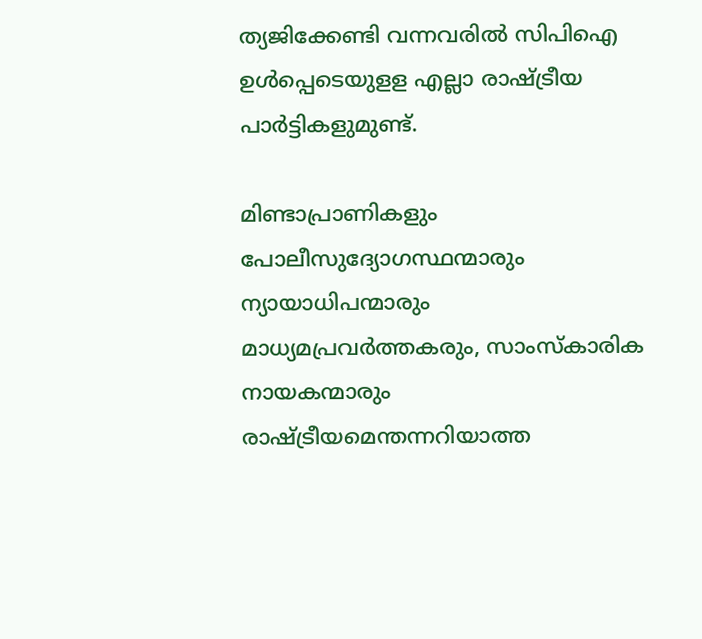ത്യജിക്കേണ്ടി വന്നവരില്‍ സിപിഐ ഉള്‍പ്പെടെയുളള എല്ലാ രാഷ്‌ട്രീയ പാര്‍ട്ടികളുമുണ്ട്.

മിണ്ടാപ്രാണികളും പോലീസുദ്യോഗസ്ഥന്മാരും ന്യായാധിപന്മാരും മാധ്യമപ്രവര്‍ത്തകരും, സാംസ്‌കാരിക നായകന്മാരും രാഷ്‌ട്രീയമെന്തന്നറിയാത്ത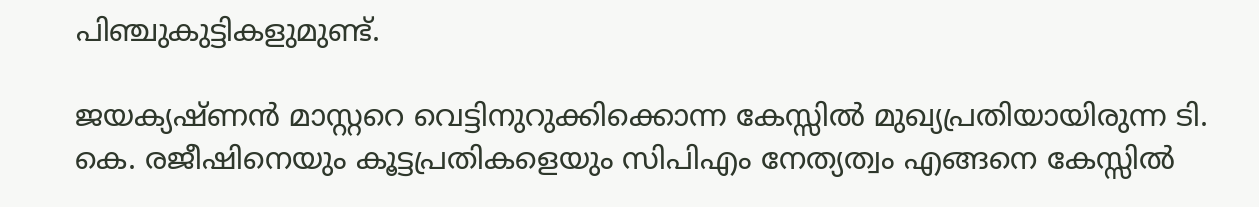പിഞ്ചുകുട്ടികളുമുണ്ട്.

ജയക്യഷ്ണന്‍ മാസ്റ്ററെ വെട്ടിനുറുക്കിക്കൊന്ന കേസ്സില്‍ മുഖ്യപ്രതിയായിരുന്ന ടി. കെ. രജീഷിനെയും കൂട്ടപ്രതികളെയും സിപിഎം നേത്യത്വം എങ്ങനെ കേസ്സില്‍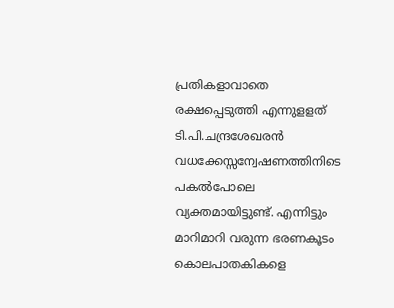പ്രതികളാവാതെ രക്ഷപ്പെടുത്തി എന്നുളളത് ടി.പി.ചന്ദ്രശേഖരന്‍ വധക്കേസ്സന്വേഷണത്തിനിടെ പകല്‍പോലെ വ്യക്തമായിട്ടുണ്ട്. എന്നിട്ടും മാറിമാറി വരുന്ന ഭരണകൂടം കൊലപാതകികളെ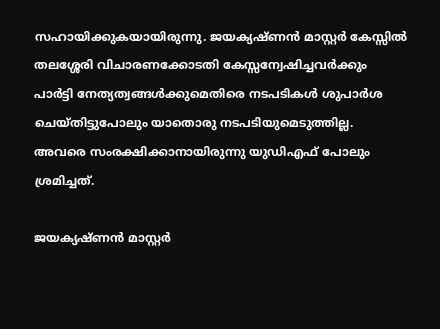സഹായിക്കുകയായിരുന്നു. ജയക്യഷ്ണന്‍ മാസ്റ്റര്‍ കേസ്സില്‍ തലശ്ശേരി വിചാരണക്കോടതി കേസ്സന്വേഷിച്ചവര്‍ക്കും പാര്‍ട്ടി നേത്യത്വങ്ങള്‍ക്കുമെതിരെ നടപടികള്‍ ശുപാര്‍ശ ചെയ്തിട്ടുപോലും യാതൊരു നടപടിയുമെടുത്തില്ല. അവരെ സംരക്ഷിക്കാനായിരുന്നു യുഡിഎഫ് പോലും ശ്രമിച്ചത്.

ജയക്യഷ്ണന്‍ മാസ്റ്റര്‍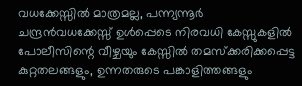വധക്കേസ്സില്‍ മാത്രമല്ല, പന്ന്യന്നൂര്‍ ചന്ദ്രന്‍വധക്കേസ്സ് ഉള്‍പ്പെടെ നിരവധി കേസ്സുകളില്‍ പോലീസിന്റെ വീഴ്ചയും കേസ്സില്‍ തമസ്‌ക്കരിക്കപ്പെട്ട കുറ്റതലങ്ങളും, ഉന്നതരുടെ പങ്കാളിത്തങ്ങളും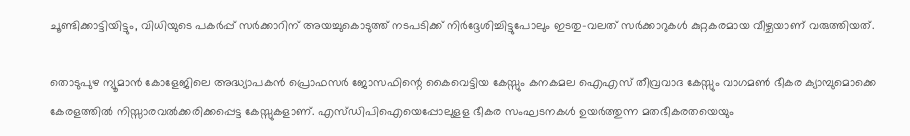ചൂണ്ടിക്കാട്ടിയിട്ടും, വിധിയുടെ പകര്‍പ്പ് സര്‍ക്കാറിന് അയച്ചുകൊടുത്ത് നടപടിക്ക് നിര്‍ദ്ദേശിച്ചിട്ടുപോലും ഇടതു-വലത് സര്‍ക്കാറുകള്‍ കുറ്റകരമായ വീഴ്ചയാണ് വരുത്തിയത്.

തൊടുപുഴ ന്യൂമാന്‍ കോളേജിലെ അദ്ധ്യാപകന്‍ പ്രൊഫസര്‍ ജോസഫിന്റെ കൈവെട്ടിയ കേസ്സും കനകമല ഐഎസ് തീവ്രവാദ കേസ്സും വാഗമണ്‍ ഭീകര ക്യാമ്പുമൊക്കെ കേരളത്തില്‍ നിസ്സാരവല്‍ക്കരിക്കപ്പെട്ട കേസ്സുകളാണ്. എസ്ഡിപിഐയെപ്പോലുളള ഭീകര സംഘടനകള്‍ ഉയര്‍ത്തുന്ന മതഭീകരതയെയും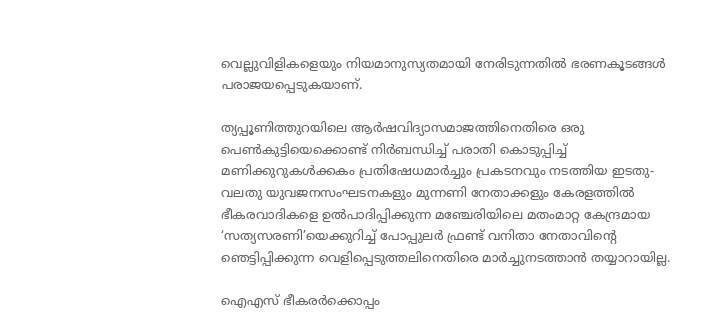വെല്ലുവിളികളെയും നിയമാനുസ്യതമായി നേരിടുന്നതില്‍ ഭരണകൂടങ്ങള്‍ പരാജയപ്പെടുകയാണ്.

ത്യപ്പൂണിത്തുറയിലെ ആര്‍ഷവിദ്യാസമാജത്തിനെതിരെ ഒരു പെണ്‍കുട്ടിയെക്കൊണ്ട് നിര്‍ബന്ധിച്ച് പരാതി കൊടുപ്പിച്ച് മണിക്കുറുകള്‍ക്കകം പ്രതിഷേധമാര്‍ച്ചും പ്രകടനവും നടത്തിയ ഇടതു-വലതു യുവജനസംഘടനകളും മുന്നണി നേതാക്കളും കേരളത്തില്‍ ഭീകരവാദികളെ ഉല്‍പാദിപ്പിക്കുന്ന മഞ്ചേരിയിലെ മതംമാറ്റ കേന്ദ്രമായ ‘സത്യസരണി’യെക്കുറിച്ച് പോപ്പുലര്‍ ഫ്രണ്ട് വനിതാ നേതാവിന്റെ ഞെട്ടിപ്പിക്കുന്ന വെളിപ്പെടുത്തലിനെതിരെ മാര്‍ച്ചുനടത്താന്‍ തയ്യാറായില്ല.

ഐഎസ് ഭീകരര്‍ക്കൊപ്പം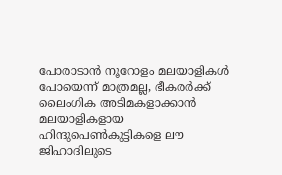പോരാടാന്‍ നൂറോളം മലയാളികള്‍ പോയെന്ന് മാത്രമല്ല, ഭീകരര്‍ക്ക് ലൈംഗിക അടിമകളാക്കാന്‍ മലയാളികളായ ഹിന്ദുപെണ്‍കുട്ടികളെ ലൗ ജിഹാദിലുടെ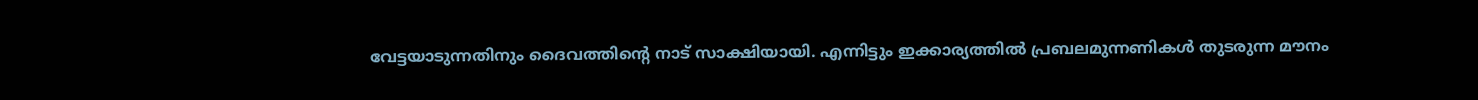വേട്ടയാടുന്നതിനും ദൈവത്തിന്റെ നാട് സാക്ഷിയായി. എന്നിട്ടും ഇക്കാര്യത്തില്‍ പ്രബലമുന്നണികള്‍ തുടരുന്ന മൗനം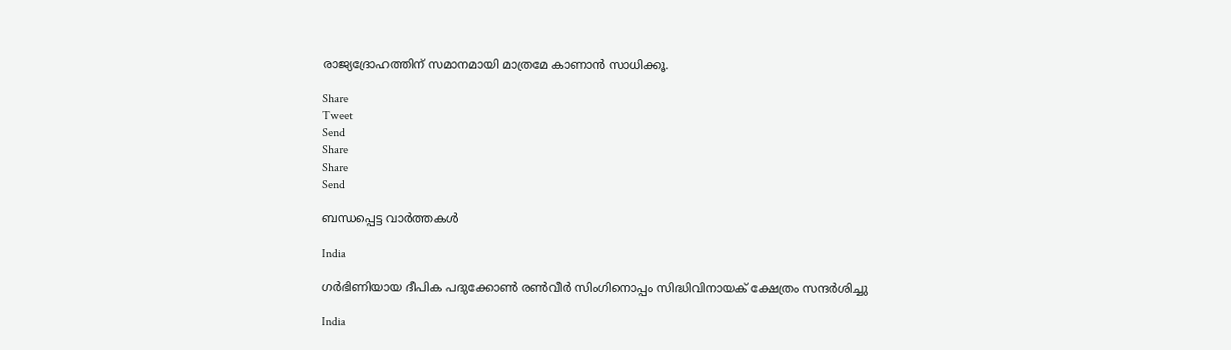രാജ്യദ്രോഹത്തിന് സമാനമായി മാത്രമേ കാണാന്‍ സാധിക്കൂ.

Share
Tweet
Send
Share
Share
Send

ബന്ധപ്പെട്ട വാര്‍ത്തകള്‍

India

ഗര്‍ഭിണിയായ ദീപിക പദുക്കോണ്‍ രണ്‍വീര്‍ സിംഗിനൊപ്പം സിദ്ധിവിനായക് ക്ഷേത്രം സന്ദര്‍ശിച്ചു

India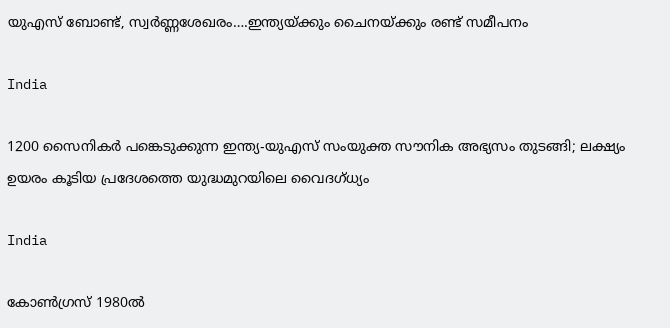യുഎസ് ബോണ്ട്, സ്വര്‍ണ്ണശേഖരം….ഇന്ത്യയ്‌ക്കും ചൈനയ്‌ക്കും രണ്ട് സമീപനം

India

1200 സൈനികര്‍ പങ്കെടുക്കുന്ന ഇന്ത്യ-യുഎസ് സംയുക്ത സൗനിക അഭ്യസം തുടങ്ങി; ലക്ഷ്യം ഉയരം കൂടിയ പ്രദേശത്തെ യുദ്ധമുറയിലെ‍ വൈദഗ്ധ്യം

India

കോണ്‍ഗ്രസ് 1980ല്‍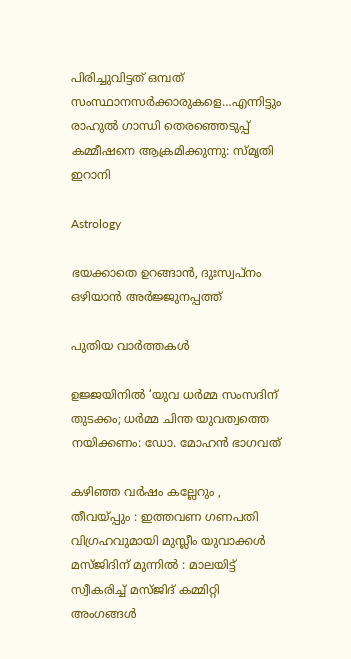പിരിച്ചുവിട്ടത് ഒമ്പത് സംസ്ഥാനസര്‍ക്കാരുകളെ…എന്നിട്ടും രാഹുല്‍ ഗാന്ധി തെരഞ്ഞെടുപ്പ് കമ്മീഷനെ ആക്രമിക്കുന്നു: സ്മൃതി ഇറാനി

Astrology

ഭയക്കാതെ ഉറങ്ങാൻ, ദുഃസ്വപ്നം ഒഴിയാൻ അർജ്ജുനപ്പത്ത്

പുതിയ വാര്‍ത്തകള്‍

ഉജ്ജയിനിൽ ‘യുവ ധർമ്മ സംസദിന് തുടക്കം; ധർമ്മ ചിന്ത യുവത്വത്തെ നയിക്കണം: ഡോ. മോഹൻ ഭാഗവത്

കഴിഞ്ഞ വർഷം കല്ലേറും , തീവയ്‌പ്പും : ഇത്തവണ ഗണപതി വിഗ്രഹവുമായി മുസ്ലീം യുവാക്കൾ മസ്ജിദിന് മുന്നിൽ : മാലയിട്ട് സ്വീകരിച്ച് മസ്ജിദ് കമ്മിറ്റി അംഗങ്ങൾ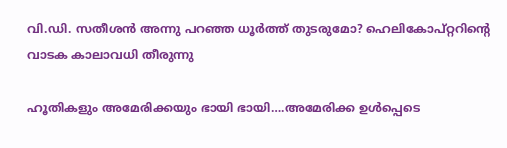വി.ഡി. സതീശന്‍ അന്നു പറഞ്ഞ ധൂര്‍ത്ത് തുടരുമോ? ഹെലികോപ്റ്ററിന്റെ വാടക കാലാവധി തീരുന്നു

ഹൂതികളും അമേരിക്കയും ഭായി ഭായി….അമേരിക്ക ഉള്‍പ്പെടെ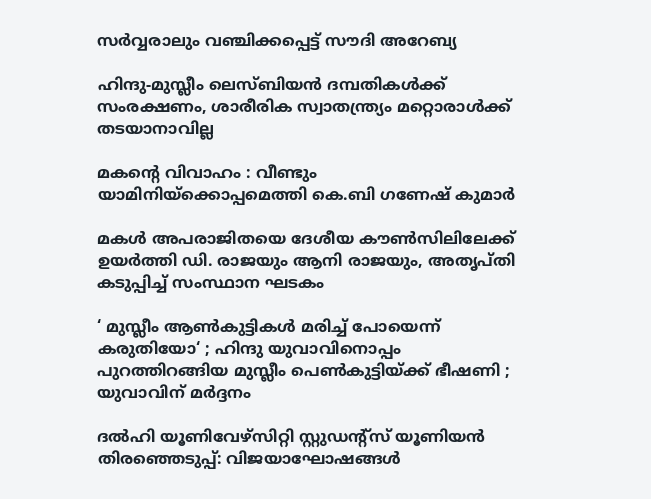സര്‍വ്വരാലും വഞ്ചിക്കപ്പെട്ട് സൗദി അറേബ്യ

ഹിന്ദു-മുസ്ലീം ലെസ്ബിയന്‍ ദമ്പതികള്‍ക്ക് സംരക്ഷണം, ശാരീരിക സ്വാതന്ത്ര്യം മറ്റൊരാള്‍ക്ക് തടയാനാവില്ല

മകന്റെ വിവാഹം : വീണ്ടും യാമിനിയ്‌ക്കൊപ്പമെത്തി കെ.ബി ഗണേഷ് കുമാർ

മകള്‍ അപരാജിതയെ ദേശീയ കൗണ്‍സിലിലേക്ക് ഉയര്‍ത്തി ഡി. രാജയും ആനി രാജയും, അതൃപ്തി കടുപ്പിച്ച് സംസ്ഥാന ഘടകം

‘ മുസ്ലീം ആൺകുട്ടികൾ മരിച്ച് പോയെന്ന് കരുതിയോ‘ ; ഹിന്ദു യുവാവിനൊപ്പം പുറത്തിറങ്ങിയ മുസ്ലീം പെൺകുട്ടിയ്‌ക്ക് ഭീഷണി ; യുവാവിന് മർദ്ദനം

ദല്‍ഹി യൂണിവേഴ്‌സിറ്റി സ്റ്റുഡന്റ്‌സ് യൂണിയന്‍ തിരഞ്ഞെടുപ്പ്: വിജയാഘോഷങ്ങള്‍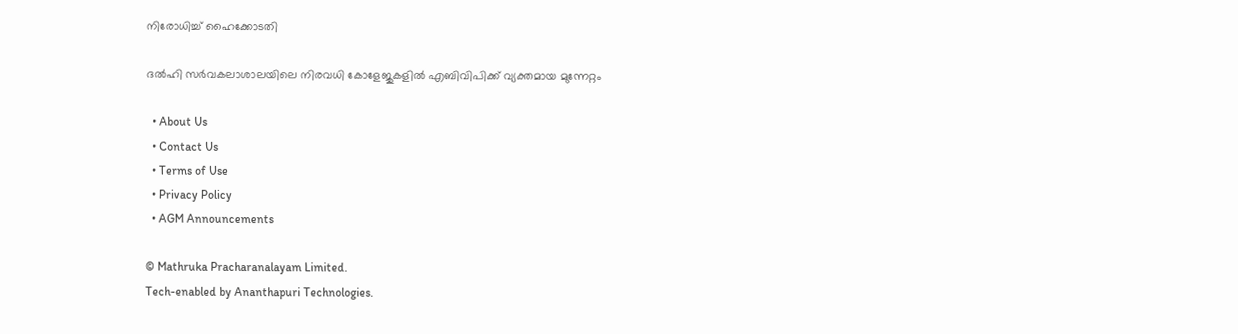നിരോധിച്ച് ഹൈക്കോടതി

ദല്‍ഹി സര്‍വകലാശാലയിലെ നിരവധി കോളേജുകളില്‍ എബിവിപിക്ക് വ്യക്തമായ മുന്നേറ്റം

  • About Us
  • Contact Us
  • Terms of Use
  • Privacy Policy
  • AGM Announcements

© Mathruka Pracharanalayam Limited.
Tech-enabled by Ananthapuri Technologies.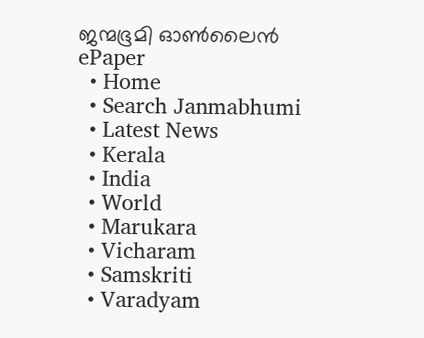ജന്മഭൂമി ഓണ്‍ലൈന്‍
ePaper
  • Home
  • Search Janmabhumi
  • Latest News
  • Kerala
  • India
  • World
  • Marukara
  • Vicharam
  • Samskriti
  • Varadyam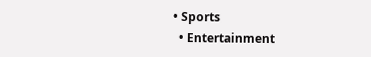• Sports
  • Entertainment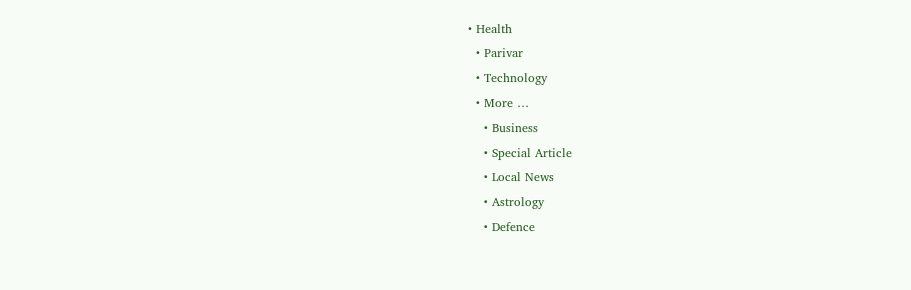• Health
  • Parivar
  • Technology
  • More …
    • Business
    • Special Article
    • Local News
    • Astrology
    • Defence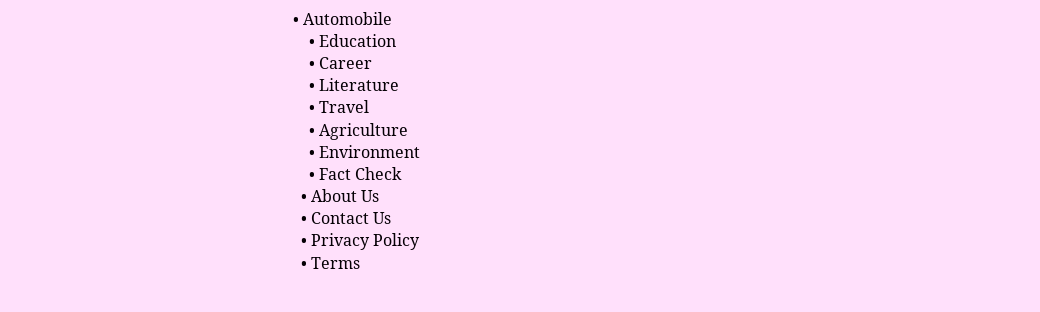• Automobile
    • Education
    • Career
    • Literature
    • Travel
    • Agriculture
    • Environment
    • Fact Check
  • About Us
  • Contact Us
  • Privacy Policy
  • Terms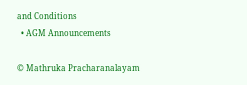and Conditions
  • AGM Announcements

© Mathruka Pracharanalayam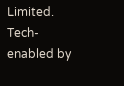Limited.
Tech-enabled by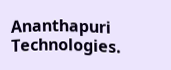Ananthapuri Technologies.